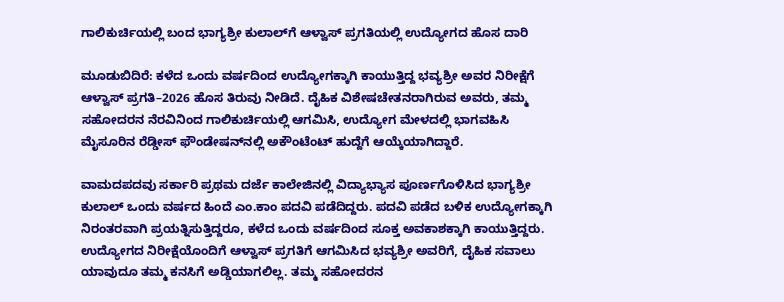ಗಾಲಿಕುರ್ಚಿಯಲ್ಲಿ ಬಂದ ಭಾಗ್ಯಶ್ರೀ ಕುಲಾಲ್‌ಗೆ ಆಳ್ವಾಸ್ ಪ್ರಗತಿಯಲ್ಲಿ ಉದ್ಯೋಗದ ಹೊಸ ದಾರಿ

ಮೂಡುಬಿದಿರೆ: ಕಳೆದ ಒಂದು ವರ್ಷದಿಂದ ಉದ್ಯೋಗಕ್ಕಾಗಿ ಕಾಯುತ್ತಿದ್ದ ಭವ್ಯಶ್ರೀ ಅವರ ನಿರೀಕ್ಷೆಗೆ ಆಳ್ವಾಸ್ ಪ್ರಗತಿ–2026 ಹೊಸ ತಿರುವು ನೀಡಿದೆ. ದೈಹಿಕ ವಿಶೇಷಚೇತನರಾಗಿರುವ ಅವರು, ತಮ್ಮ ಸಹೋದರನ ನೆರವಿನಿಂದ ಗಾಲಿಕುರ್ಚಿಯಲ್ಲಿ ಆಗಮಿಸಿ, ಉದ್ಯೋಗ ಮೇಳದಲ್ಲಿ ಭಾಗವಹಿಸಿ ಮೈಸೂರಿನ ರೆಡ್ಡೀಸ್ ಫೌಂಡೇಷನ್‌ನಲ್ಲಿ ಅಕೌಂಟೆಂಟ್ ಹುದ್ದೆಗೆ ಆಯ್ಕೆಯಾಗಿದ್ದಾರೆ.

ವಾಮದಪದವು ಸರ್ಕಾರಿ ಪ್ರಥಮ ದರ್ಜೆ ಕಾಲೇಜಿನಲ್ಲಿ ವಿದ್ಯಾಭ್ಯಾಸ ಪೂರ್ಣಗೊಳಿಸಿದ ಭಾಗ್ಯಶ್ರೀ ಕುಲಾಲ್ ಒಂದು ವರ್ಷದ ಹಿಂದೆ ಎಂ.ಕಾಂ ಪದವಿ ಪಡೆದಿದ್ದರು. ಪದವಿ ಪಡೆದ ಬಳಿಕ ಉದ್ಯೋಗಕ್ಕಾಗಿ ನಿರಂತರವಾಗಿ ಪ್ರಯತ್ನಿಸುತ್ತಿದ್ದರೂ, ಕಳೆದ ಒಂದು ವರ್ಷದಿಂದ ಸೂಕ್ತ ಅವಕಾಶಕ್ಕಾಗಿ ಕಾಯುತ್ತಿದ್ದರು. ಉದ್ಯೋಗದ ನಿರೀಕ್ಷೆಯೊಂದಿಗೆ ಆಳ್ವಾಸ್ ಪ್ರಗತಿಗೆ ಆಗಮಿಸಿದ ಭವ್ಯಶ್ರೀ ಅವರಿಗೆ, ದೈಹಿಕ ಸವಾಲು ಯಾವುದೂ ತಮ್ಮ ಕನಸಿಗೆ ಅಡ್ಡಿಯಾಗಲಿಲ್ಲ. ತಮ್ಮ ಸಹೋದರನ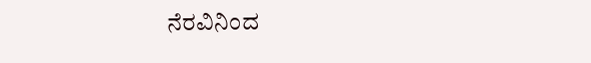ನೆರವಿನಿಂದ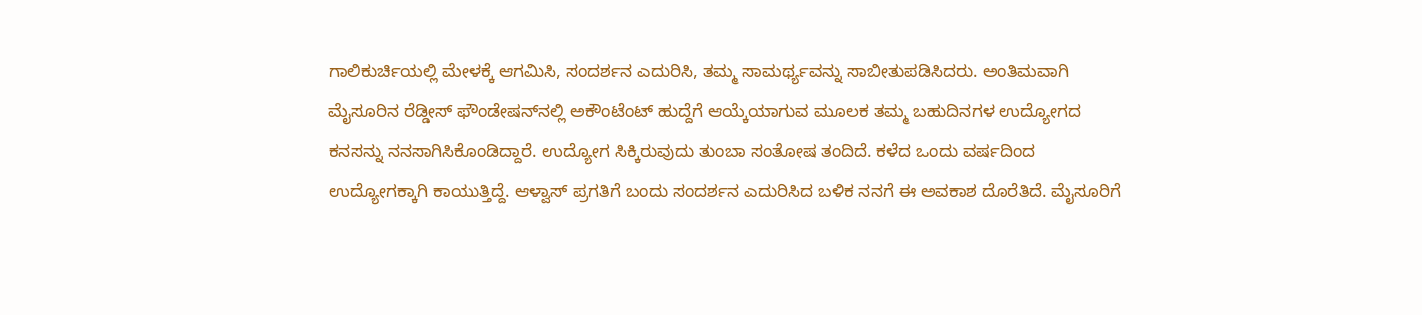ಗಾಲಿಕುರ್ಚಿಯಲ್ಲಿ ಮೇಳಕ್ಕೆ ಆಗಮಿಸಿ, ಸಂದರ್ಶನ ಎದುರಿಸಿ, ತಮ್ಮ ಸಾಮರ್ಥ್ಯವನ್ನು ಸಾಬೀತುಪಡಿಸಿದರು. ಅಂತಿಮವಾಗಿ ಮೈಸೂರಿನ ರೆಡ್ಡೀಸ್ ಫೌಂಡೇಷನ್‌ನಲ್ಲಿ ಅಕೌಂಟೆಂಟ್ ಹುದ್ದೆಗೆ ಆಯ್ಕೆಯಾಗುವ ಮೂಲಕ ತಮ್ಮ ಬಹುದಿನಗಳ ಉದ್ಯೋಗದ ಕನಸನ್ನು ನನಸಾಗಿಸಿಕೊಂಡಿದ್ದಾರೆ. ಉದ್ಯೋಗ ಸಿಕ್ಕಿರುವುದು ತುಂಬಾ ಸಂತೋಷ ತಂದಿದೆ. ಕಳೆದ ಒಂದು ವರ್ಷದಿಂದ ಉದ್ಯೋಗಕ್ಕಾಗಿ ಕಾಯುತ್ತಿದ್ದೆ. ಆಳ್ವಾಸ್ ಪ್ರಗತಿಗೆ ಬಂದು ಸಂದರ್ಶನ ಎದುರಿಸಿದ ಬಳಿಕ ನನಗೆ ಈ ಅವಕಾಶ ದೊರೆತಿದೆ. ಮೈಸೂರಿಗೆ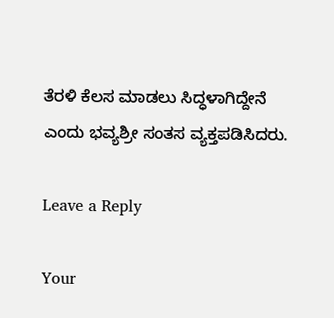ತೆರಳಿ ಕೆಲಸ ಮಾಡಲು ಸಿದ್ಧಳಾಗಿದ್ದೇನೆ ಎಂದು ಭವ್ಯಶ್ರೀ ಸಂತಸ ವ್ಯಕ್ತಪಡಿಸಿದರು.

Leave a Reply

Your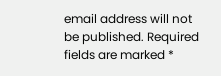email address will not be published. Required fields are marked *